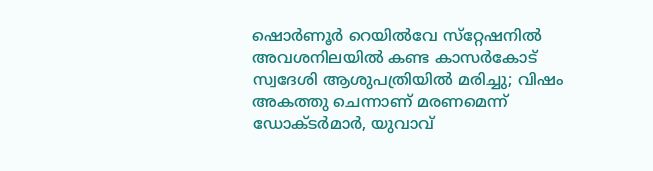ഷൊര്‍ണൂര്‍ റെയില്‍വേ സ്‌റ്റേഷനില്‍ അവശനിലയില്‍ കണ്ട കാസര്‍കോട് സ്വദേശി ആശുപത്രിയില്‍ മരിച്ചു; വിഷം അകത്തു ചെന്നാണ് മരണമെന്ന് ഡോക്ടര്‍മാര്‍, യുവാവ്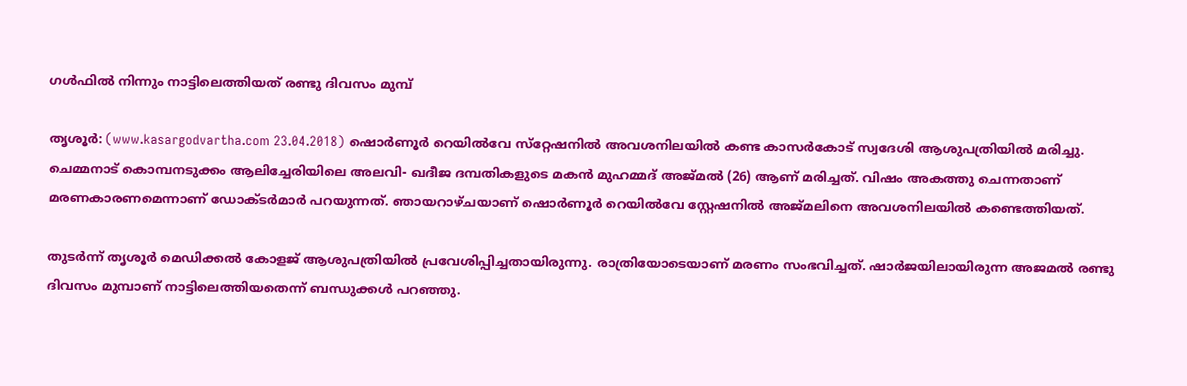ഗള്‍ഫില്‍ നിന്നും നാട്ടിലെത്തിയത് രണ്ടു ദിവസം മുമ്പ്

തൃശൂര്‍: (www.kasargodvartha.com 23.04.2018) ഷൊര്‍ണൂര്‍ റെയില്‍വേ സ്‌റ്റേഷനില്‍ അവശനിലയില്‍ കണ്ട കാസര്‍കോട് സ്വദേശി ആശുപത്രിയില്‍ മരിച്ചു. ചെമ്മനാട് കൊമ്പനടുക്കം ആലിച്ചേരിയിലെ അലവി- ഖദീജ ദമ്പതികളുടെ മകന്‍ മുഹമ്മദ് അജ്മല്‍ (26) ആണ് മരിച്ചത്. വിഷം അകത്തു ചെന്നതാണ് മരണകാരണമെന്നാണ് ഡോക്ടര്‍മാര്‍ പറയുന്നത്. ഞായറാഴ്ചയാണ് ഷൊര്‍ണൂര്‍ റെയില്‍വേ സ്റ്റേഷനില്‍ അജ്മലിനെ അവശനിലയില്‍ കണ്ടെത്തിയത്.

തുടര്‍ന്ന് തൃശൂര്‍ മെഡിക്കല്‍ കോളജ് ആശുപത്രിയില്‍ പ്രവേശിപ്പിച്ചതായിരുന്നു. രാത്രിയോടെയാണ് മരണം സംഭവിച്ചത്. ഷാര്‍ജയിലായിരുന്ന അജമല്‍ രണ്ടു ദിവസം മുമ്പാണ് നാട്ടിലെത്തിയതെന്ന് ബന്ധുക്കള്‍ പറഞ്ഞു.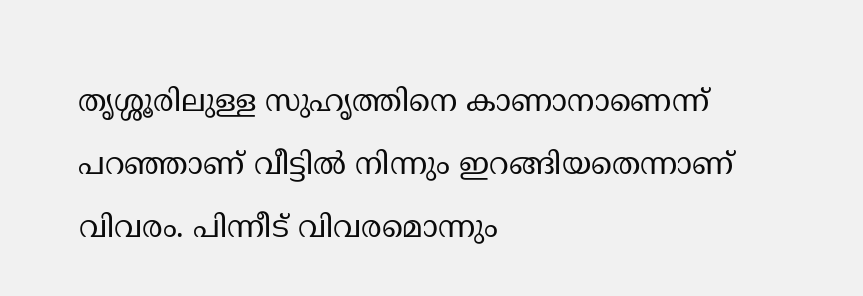തൃശ്ശൂരിലുള്ള സുഹൃത്തിനെ കാണാനാണെന്ന് പറഞ്ഞാണ് വീട്ടിൽ നിന്നും ഇറങ്ങിയതെന്നാണ് വിവരം. പിന്നീട് വിവരമൊന്നും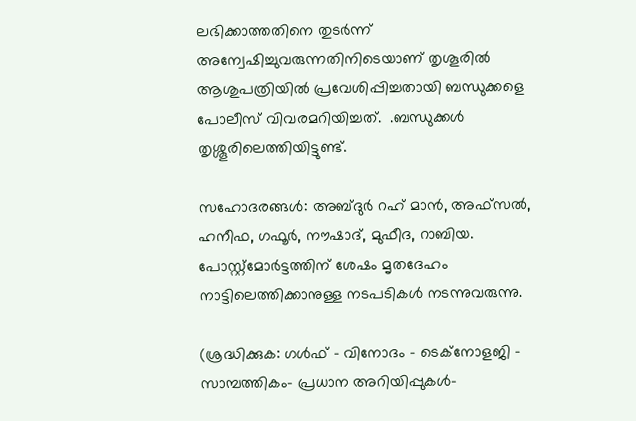ലഭിക്കാത്തതിനെ തുടർന്ന് അന്വേഷിച്ചുവരുന്നതിനിടെയാണ് തൃശൂരില്‍ ആശുപത്രിയില്‍ പ്രവേശിപ്പിച്ചതായി ബന്ധുക്കളെ പോലീസ് വിവരമറിയിച്ചത്.  .ബന്ധുക്കൾ തൃശ്ശൂരിലെത്തിയിട്ടുണ്ട്.

സഹോദരങ്ങള്‍: അബ്ദുര്‍ റഹ് മാന്‍, അഫ്‌സല്‍, ഹനീഫ, ഗഫൂര്‍, നൗഷാദ്, മുഫീദ, റാബിയ. പോസ്റ്റ്മോർട്ടത്തിന് ശേഷം മൃതദേഹം നാട്ടിലെത്തിക്കാനുള്ള നടപടികൾ നടന്നുവരുന്നു.

(ശ്രദ്ധിക്കുക: ഗൾഫ് - വിനോദം - ടെക്നോളജി - സാമ്പത്തികം- പ്രധാന അറിയിപ്പുകൾ-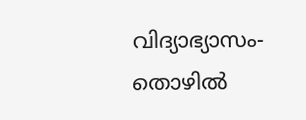വിദ്യാഭ്യാസം-തൊഴിൽ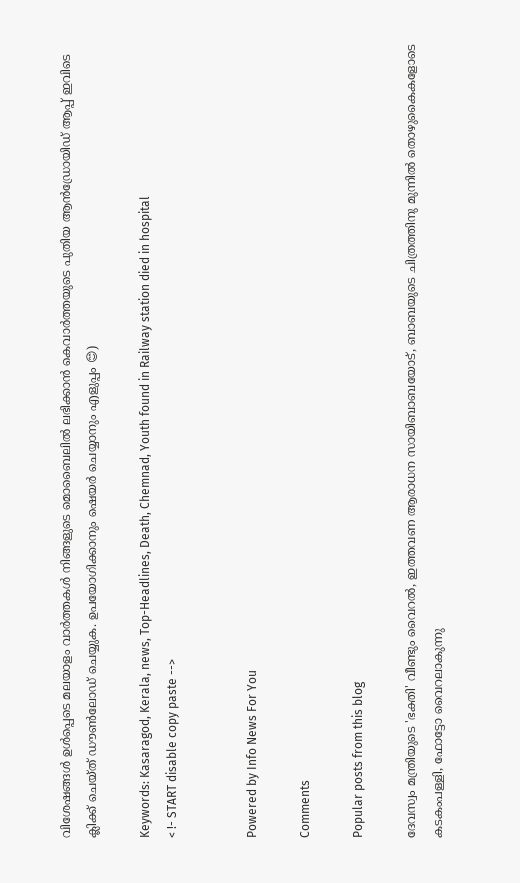വിശേഷങ്ങൾ ഉൾപ്പെടെ മലയാളം വാർത്തകൾ നിങ്ങളുടെ മൊബൈലിൽ ലഭിക്കാൻ കെവാർത്തയുടെ പുതിയ ആൻഡ്രോയിഡ് ആപ്പ് ഇവിടെ ക്ലിക്ക് ചെയ്ത് ഡൗൺലോഡ് ചെയ്യുക. ഉപയോഗിക്കാനും ഷെയർ ചെയ്യാനും എളുപ്പം 😊)

Keywords: Kasaragod, Kerala, news, Top-Headlines, Death, Chemnad, Youth found in Railway station died in hospital
< !- START disable copy paste -->


Powered by Info News For You

Comments

Popular posts from this blog

ദേവസ്വം മന്ത്രിയുടെ 'ഭക്തി' വീണ്ടും വൈറല്‍, ഇത്തവണ ആരാധന സായിബാബയോട്, ബാബയുടെ ചിത്രത്തിനു മുന്നില്‍ തൊഴുകൈകളോടെ കടകംപള്ളി, ഫോട്ടോ വൈറലാകുന്നു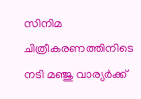സിനിമ ചിത്രീകരണത്തിനിടെ നടി മഞ്ജു വാര്യര്‍ക്ക്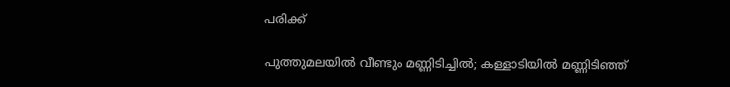പരിക്ക്

പുത്തുമലയില്‍ വീണ്ടും മണ്ണിടിച്ചില്‍; കള്ളാടിയില്‍ മണ്ണിടിഞ്ഞ്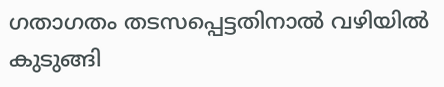ഗതാഗതം തടസപ്പെട്ടതിനാല്‍ വഴിയില്‍ കുടുങ്ങി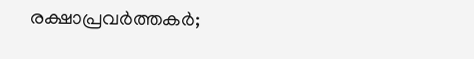രക്ഷാപ്രവര്‍ത്തകര്‍;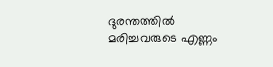ദുരന്തത്തില്‍ മരിച്ചവരുടെ എണ്ണം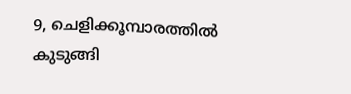9, ചെളിക്കൂമ്പാരത്തില്‍ കുടുങ്ങി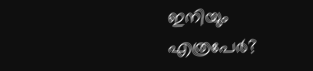ഇനിയും എത്രപേര്‍?